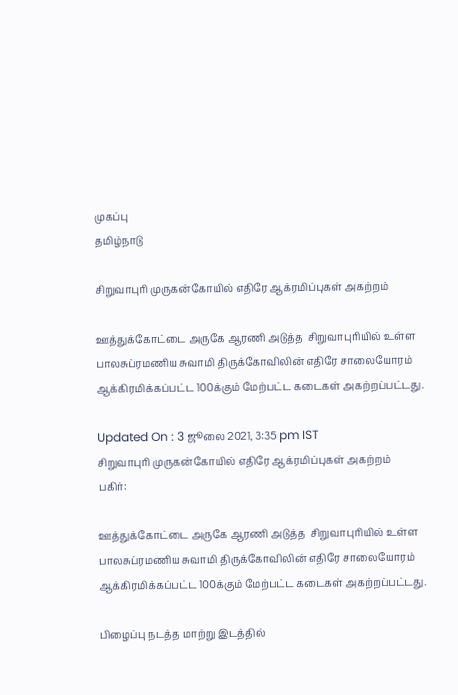முகப்பு
தமிழ்நாடு

சிறுவாபுரி முருகன்கோயில் எதிரே ஆக்ரமிப்புகள் அகற்றம்

ஊத்துக்கோட்டை அருகே ஆரணி அடுத்த  சிறுவாபுரியில் உள்ள பாலசுப்ரமணிய சுவாமி திருக்கோவிலின் எதிரே சாலையோரம் ஆக்கிரமிக்கப்பட்ட 100க்கும் மேற்பட்ட கடைகள் அகற்றப்பட்டது.

Updated On : 3 ஜூலை 2021, 3:35 pm IST
சிறுவாபுரி முருகன்கோயில் எதிரே ஆக்ரமிப்புகள் அகற்றம்
பகிர்:

ஊத்துக்கோட்டை அருகே ஆரணி அடுத்த  சிறுவாபுரியில் உள்ள பாலசுப்ரமணிய சுவாமி திருக்கோவிலின் எதிரே சாலையோரம் ஆக்கிரமிக்கப்பட்ட 100க்கும் மேற்பட்ட கடைகள் அகற்றப்பட்டது.

பிழைப்பு நடத்த மாற்று இடத்தில்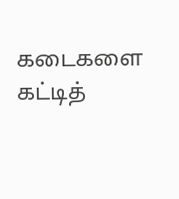கடைகளை கட்டித்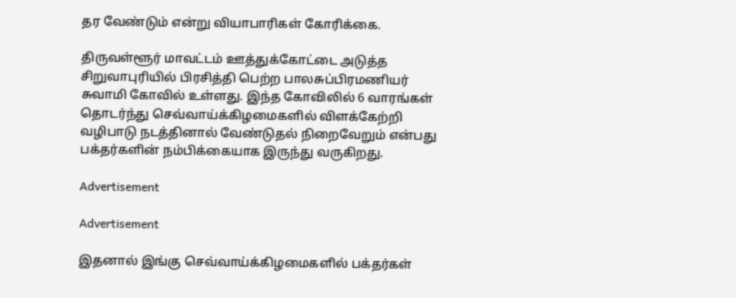தர வேண்டும் என்று வியாபாரிகள் கோரிக்கை.

திருவள்ளூர் மாவட்டம் ஊத்துக்கோட்டை அடுத்த சிறுவாபுரியில் பிரசித்தி பெற்ற பாலசுப்பிரமணியர் சுவாமி கோவில் உள்ளது. இந்த கோவிலில் 6 வாரங்கள் தொடர்ந்து செவ்வாய்க்கிழமைகளில் விளக்கேற்றி வழிபாடு நடத்தினால் வேண்டுதல் நிறைவேறும் என்பது பக்தர்களின் நம்பிக்கையாக இருந்து வருகிறது.

Advertisement

Advertisement

இதனால் இங்கு செவ்வாய்க்கிழமைகளில் பக்தர்கள்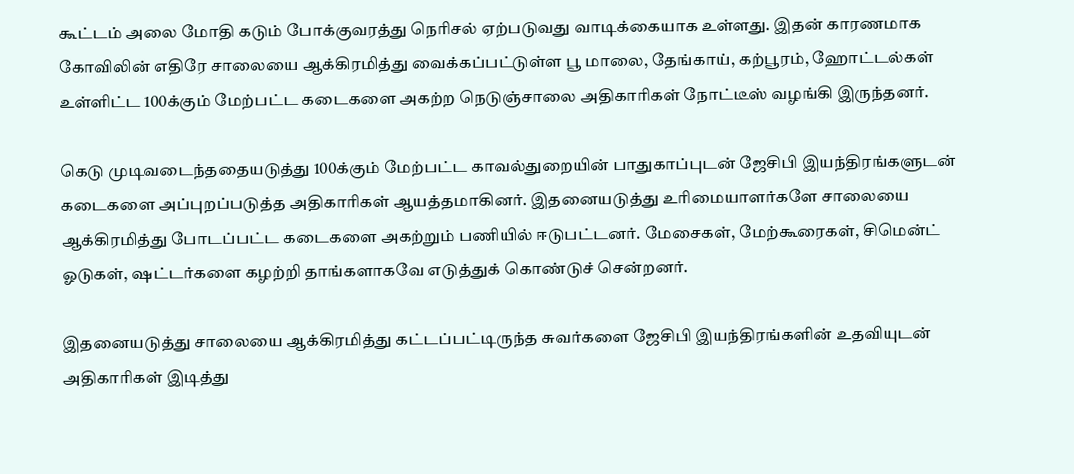கூட்டம் அலை மோதி கடும் போக்குவரத்து நெரிசல் ஏற்படுவது வாடிக்கையாக உள்ளது. இதன் காரணமாக கோவிலின் எதிரே சாலையை ஆக்கிரமித்து வைக்கப்பட்டுள்ள பூ மாலை, தேங்காய், கற்பூரம், ஹோட்டல்கள் உள்ளிட்ட 100க்கும் மேற்பட்ட கடைகளை அகற்ற நெடுஞ்சாலை அதிகாரிகள் நோட்டீஸ் வழங்கி இருந்தனர்.

கெடு முடிவடைந்ததையடுத்து 100க்கும் மேற்பட்ட காவல்துறையின் பாதுகாப்புடன் ஜேசிபி இயந்திரங்களுடன் கடைகளை அப்புறப்படுத்த அதிகாரிகள் ஆயத்தமாகினர். இதனையடுத்து உரிமையாளர்களே சாலையை ஆக்கிரமித்து போடப்பட்ட கடைகளை அகற்றும் பணியில் ஈடுபட்டனர். மேசைகள், மேற்கூரைகள், சிமென்ட் ஓடுகள், ஷட்டர்களை கழற்றி தாங்களாகவே எடுத்துக் கொண்டுச் சென்றனர்.

இதனையடுத்து சாலையை ஆக்கிரமித்து கட்டப்பட்டிருந்த சுவர்களை ஜேசிபி இயந்திரங்களின் உதவியுடன் அதிகாரிகள் இடித்து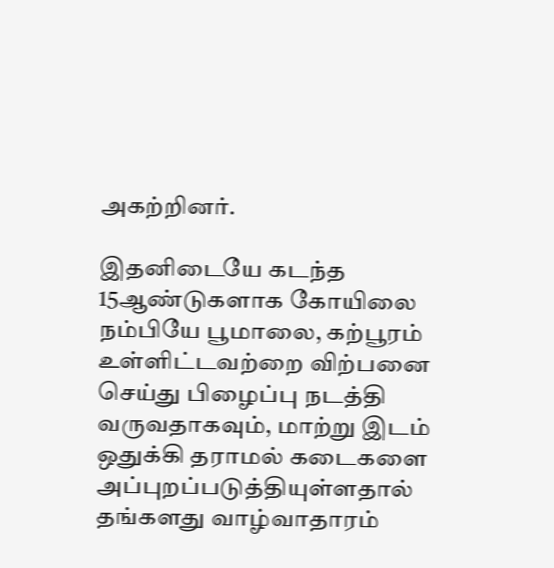அகற்றினர்.

இதனிடையே கடந்த 15ஆண்டுகளாக கோயிலை நம்பியே பூமாலை, கற்பூரம் உள்ளிட்டவற்றை விற்பனை செய்து பிழைப்பு நடத்தி வருவதாகவும், மாற்று இடம் ஒதுக்கி தராமல் கடைகளை அப்புறப்படுத்தியுள்ளதால் தங்களது வாழ்வாதாரம்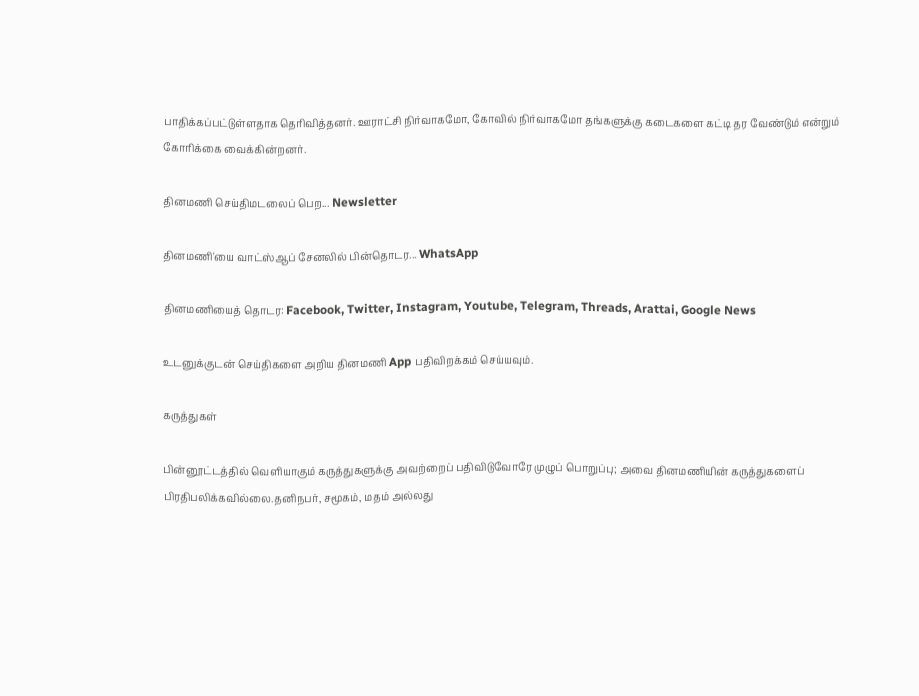பாதிக்கப்பட்டுள்ளதாக தெரிவித்தனர். ஊராட்சி நிர்வாகமோ, கோவில் நிர்வாகமோ தங்களுக்கு கடைகளை கட்டி தர வேண்டும் என்றும் கோரிக்கை வைக்கின்றனர்.

தினமணி செய்திமடலைப் பெற... Newsletter

தினமணி'யை வாட்ஸ்ஆப் சேனலில் பின்தொடர... WhatsApp

தினமணியைத் தொடர: Facebook, Twitter, Instagram, Youtube, Telegram, Threads, Arattai, Google News

உடனுக்குடன் செய்திகளை அறிய தினமணி App பதிவிறக்கம் செய்யவும்.

கருத்துகள்

பின்னூட்டத்தில் வெளியாகும் கருத்துகளுக்கு அவற்றைப் பதிவிடுவோரே முழுப் பொறுப்பு; அவை தினமணியின் கருத்துகளைப் பிரதிபலிக்கவில்லை.தனிநபர், சமூகம், மதம் அல்லது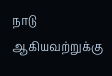நாடு ஆகியவற்றுக்கு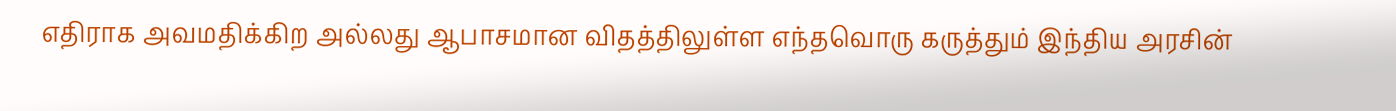எதிராக அவமதிக்கிற அல்லது ஆபாசமான விதத்திலுள்ள எந்தவொரு கருத்தும் இந்திய அரசின்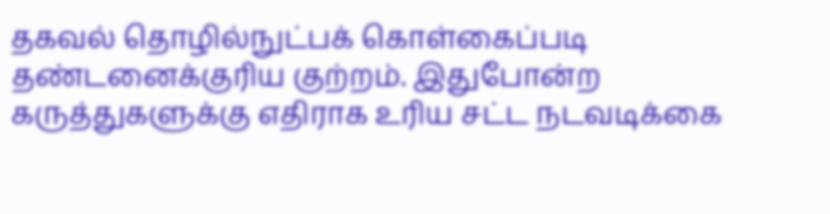தகவல் தொழில்நுட்பக் கொள்கைப்படி தண்டனைக்குரிய குற்றம். இதுபோன்ற கருத்துகளுக்கு எதிராக உரிய சட்ட நடவடிக்கை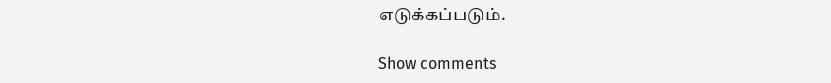எடுக்கப்படும்.

Show comments